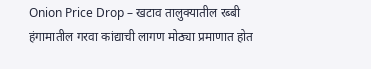Onion Price Drop – खटाव तालुक्यातील रब्बी हंगामातील गरवा कांद्याची लागण मोठ्या प्रमाणात होत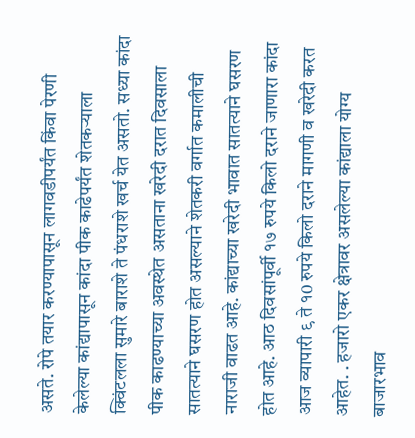असते. रोपे तयार करण्यापासून लागवडीपर्यंत किंवा पेरणी केलेल्या कांद्यापासून कांदा पीक काढेपर्यंत शेतकऱ्याला क्विंटलला सुमारे बाराशे ते पंधराशे खर्च येत असतो. सध्या कांदा पीक काढण्याच्या अवस्थेत असताना खरेदी दरात दिवसाला सातत्याने घसरण होत असल्याने शेतकरी वर्गात कमालीची नाराजी वाढत आहे. कांद्याच्या खरेदी भावात सातत्याने घसरण होत आहे. आठ दिवसांपूर्वी १७ रुपये किलो दराने जाणारा कांदा आज व्यापारी ९ ते १0 रुपये किलो दराने मागणी व खरेदी करत आहेत. . हजारो एकर क्षेत्रावर असलेल्या कांद्याला योग्य बाजारभाव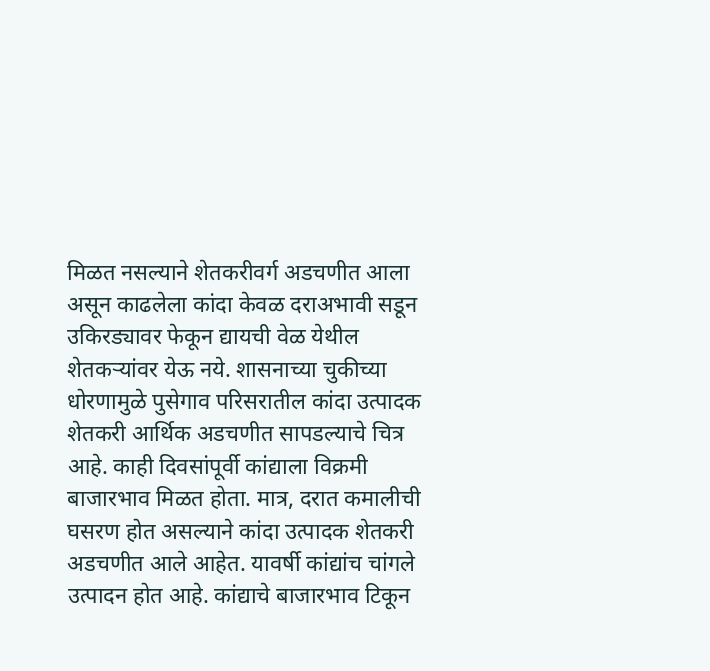मिळत नसल्याने शेतकरीवर्ग अडचणीत आला असून काढलेला कांदा केवळ दराअभावी सडून उकिरड्यावर फेकून द्यायची वेळ येथील शेतकऱ्यांवर येऊ नये. शासनाच्या चुकीच्या धोरणामुळे पुसेगाव परिसरातील कांदा उत्पादक शेतकरी आर्थिक अडचणीत सापडल्याचे चित्र आहे. काही दिवसांपूर्वी कांद्याला विक्रमी बाजारभाव मिळत होता. मात्र, दरात कमालीची घसरण होत असल्याने कांदा उत्पादक शेतकरी अडचणीत आले आहेत. यावर्षी कांद्यांच चांगले उत्पादन होत आहे. कांद्याचे बाजारभाव टिकून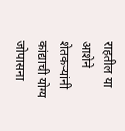राहतील या आशेने शेतकऱ्यांनी कांद्याची योग्य जोपासना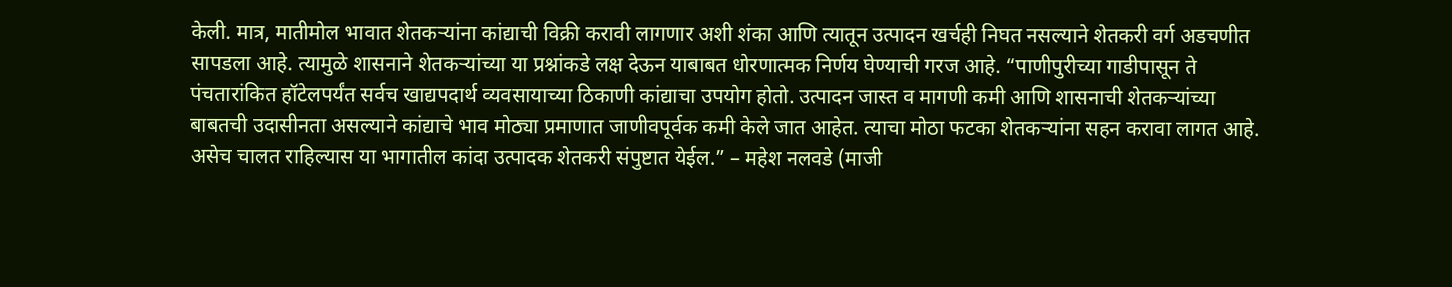केली. मात्र, मातीमोल भावात शेतकऱ्यांना कांद्याची विक्री करावी लागणार अशी शंका आणि त्यातून उत्पादन खर्चही निघत नसल्याने शेतकरी वर्ग अडचणीत सापडला आहे. त्यामुळे शासनाने शेतकऱ्यांच्या या प्रश्नांकडे लक्ष देऊन याबाबत धोरणात्मक निर्णय घेण्याची गरज आहे. “पाणीपुरीच्या गाडीपासून ते पंचतारांकित हॉटेलपर्यंत सर्वच खाद्यपदार्थ व्यवसायाच्या ठिकाणी कांद्याचा उपयोग होतो. उत्पादन जास्त व मागणी कमी आणि शासनाची शेतकऱ्यांच्या बाबतची उदासीनता असल्याने कांद्याचे भाव मोठ्या प्रमाणात जाणीवपूर्वक कमी केले जात आहेत. त्याचा मोठा फटका शेतकऱ्यांना सहन करावा लागत आहे. असेच चालत राहिल्यास या भागातील कांदा उत्पादक शेतकरी संपुष्टात येईल.” – महेश नलवडे (माजी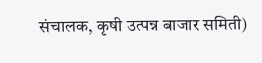संचालक, कृषी उत्पन्न बाजार समिती)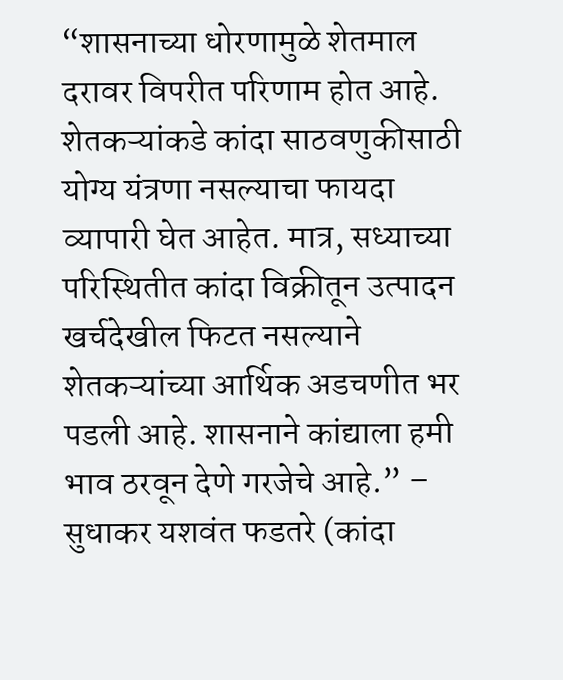“शासनाच्या धोरणामुळे शेतमाल दरावर विपरीत परिणाम होत आहे. शेतकऱ्यांकडे कांदा साठवणुकीसाठी योग्य यंत्रणा नसल्याचा फायदा व्यापारी घेत आहेत. मात्र, सध्याच्या परिस्थितीत कांदा विक्रीतून उत्पादन खर्चदेखील फिटत नसल्याने शेतकऱ्यांच्या आर्थिक अडचणीत भर पडली आहे. शासनाने कांद्याला हमी भाव ठरवून देणे गरजेचे आहे.” – सुधाकर यशवंत फडतरे (कांदा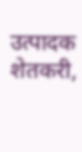उत्पादक शेतकरी,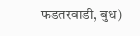फडतरवाडी, बुध)